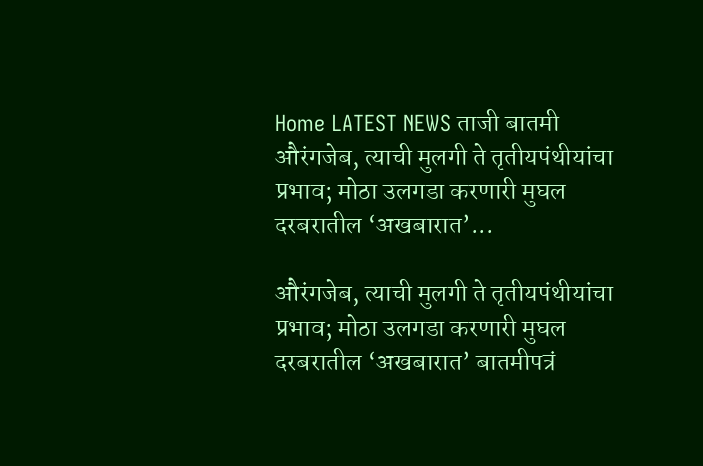Home LATEST NEWS ताजी बातमी औरंगजेब, त्याची मुलगी ते तृतीयपंथीयांचा प्रभाव; मोठा उलगडा करणारी मुघल दरबरातील ‘अखबारात’...

औरंगजेब, त्याची मुलगी ते तृतीयपंथीयांचा प्रभाव; मोठा उलगडा करणारी मुघल दरबरातील ‘अखबारात’ बातमीपत्रं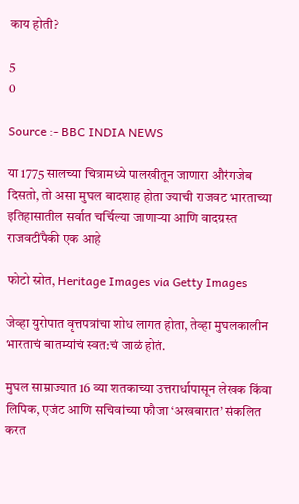काय होती?

5
0

Source :- BBC INDIA NEWS

या 1775 सालच्या चित्रामध्ये पालखीतून जाणारा औरंगजेब दिसतो, तो असा मुघल बादशाह होता ज्याची राजवट भारताच्या इतिहासातील सर्वात चर्चिल्या जाणाऱ्या आणि वादग्रस्त राजवटींपैकी एक आहे

फोटो स्रोत, Heritage Images via Getty Images

जेव्हा युरोपात वृत्तपत्रांचा शोध लागत होता, तेव्हा मुघलकालीन भारताचं बातम्यांचं स्वत:चं जाळं होतं.

मुघल साम्राज्यात 16 व्या शतकाच्या उत्तरार्धापासून लेखक किंवा लिपिक, एजंट आणि सचिवांच्या फौजा ‘अखबारात’ संकलित करत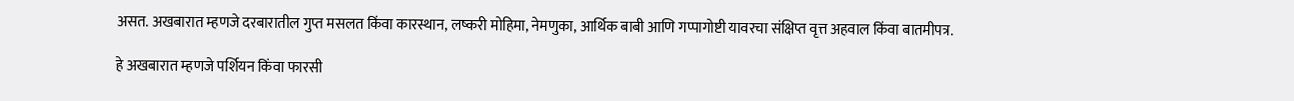असत. अखबारात म्हणजे दरबारातील गुप्त मसलत किंवा कारस्थान, लष्करी मोहिमा, नेमणुका, आर्थिक बाबी आणि गप्पागोष्टी यावरचा संक्षिप्त वृत्त अहवाल किंवा बातमीपत्र.

हे अखबारात म्हणजे पर्शियन किंवा फारसी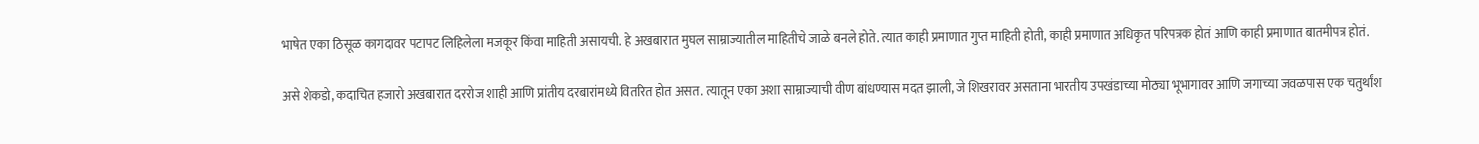भाषेत एका ठिसूळ कागदावर पटापट लिहिलेला मजकूर किंवा माहिती असायची. हे अखबारात मुघल साम्राज्यातील माहितीचे जाळे बनले होते. त्यात काही प्रमाणात गुप्त माहिती होती, काही प्रमाणात अधिकृत परिपत्रक होतं आणि काही प्रमाणात बातमीपत्र होतं.

असे शेकडो, कदाचित हजारो अखबारात दररोज शाही आणि प्रांतीय दरबारांमध्ये वितरित होत असत. त्यातून एका अशा साम्राज्याची वीण बांधण्यास मदत झाली, जे शिखरावर असताना भारतीय उपखंडाच्या मोठ्या भूभागावर आणि जगाच्या जवळपास एक चतुर्थांश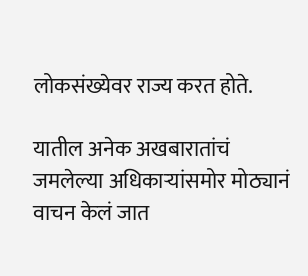लोकसंख्येवर राज्य करत होते.

यातील अनेक अखबारातांचं जमलेल्या अधिकाऱ्यांसमोर मोठ्यानं वाचन केलं जात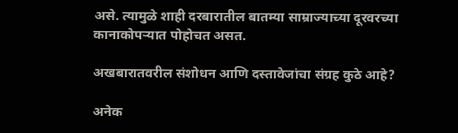असे. त्यामुळे शाही दरबारातील बातम्या साम्राज्याच्या दूरवरच्या कानाकोपऱ्यात पोहोचत असत.

अखबारातवरील संशोधन आणि दस्तावेजांचा संग्रह कुठे आहे?

अनेक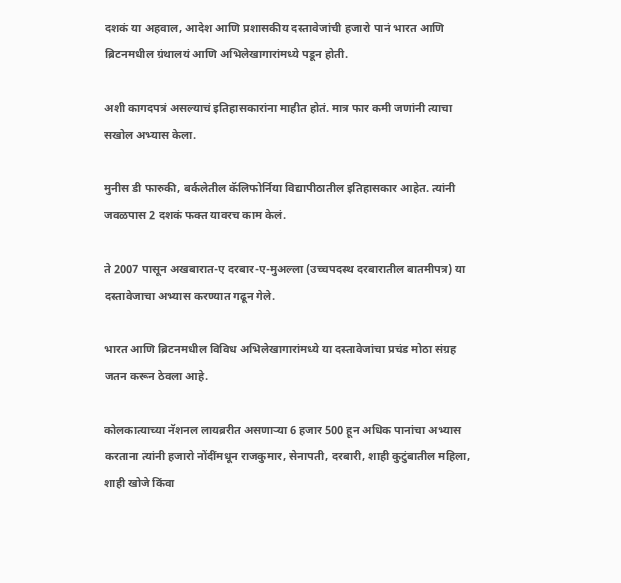दशकं या अहवाल, आदेश आणि प्रशासकीय दस्तावेजांची हजारो पानं भारत आणि ब्रिटनमधील ग्रंथालयं आणि अभिलेखागारांमध्ये पडून होती.

अशी कागदपत्रं असल्याचं इतिहासकारांना माहीत होतं. मात्र फार कमी जणांनी त्याचा सखोल अभ्यास केला.

मुनीस डी फारुकी, बर्कलेतील कॅलिफोर्निया विद्यापीठातील इतिहासकार आहेत. त्यांनी जवळपास 2 दशकं फक्त यावरच काम केलं.

ते 2007 पासून अखबारात-ए दरबार-ए-मुअल्ला (उच्चपदस्थ दरबारातील बातमीपत्र) या दस्तावेजाचा अभ्यास करण्यात गढून गेले.

भारत आणि ब्रिटनमधील विविध अभिलेखागारांमध्ये या दस्तावेजांचा प्रचंड मोठा संग्रह जतन करून ठेवला आहे.

कोलकात्याच्या नॅशनल लायब्ररीत असणाऱ्या 6 हजार 500 हून अधिक पानांचा अभ्यास करताना त्यांनी हजारो नोंदींमधून राजकुमार, सेनापती, दरबारी, शाही कुटुंबातील महिला, शाही खोजे किंवा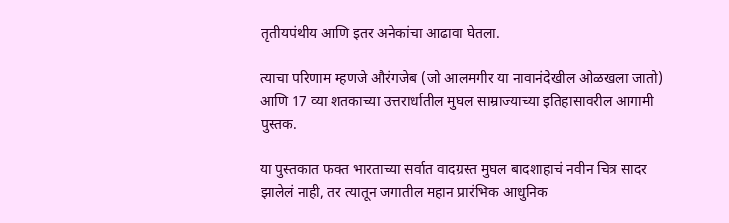तृतीयपंथीय आणि इतर अनेकांचा आढावा घेतला.

त्याचा परिणाम म्हणजे औरंगजेब (जो आलमगीर या नावानंदेखील ओळखला जातो) आणि 17 व्या शतकाच्या उत्तरार्धातील मुघल साम्राज्याच्या इतिहासावरील आगामी पुस्तक.

या पुस्तकात फक्त भारताच्या सर्वात वादग्रस्त मुघल बादशाहाचं नवीन चित्र सादर झालेलं नाही, तर त्यातून जगातील महान प्रारंभिक आधुनिक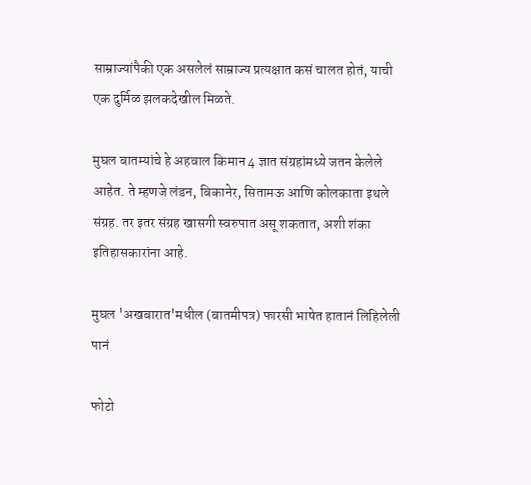साम्राज्यांपैकी एक असलेलं साम्राज्य प्रत्यक्षात कसं चालत होतं, याची एक दुर्मिळ झलकदेखील मिळते.

मुघल बातम्यांचे हे अहवाल किमान 4 ज्ञात संग्रहांमध्ये जतन केलेले आहेत. ते म्हणजे लंडन, बिकानेर, सितामऊ आणि कोलकाता इथले संग्रह. तर इतर संग्रह खासगी स्वरुपात असू शकतात, अशी शंका इतिहासकारांना आहे.

मुघल 'अखबारात'मधील (बातमीपत्र) फारसी भाषेत हातानं लिहिलेली पानं

फोटो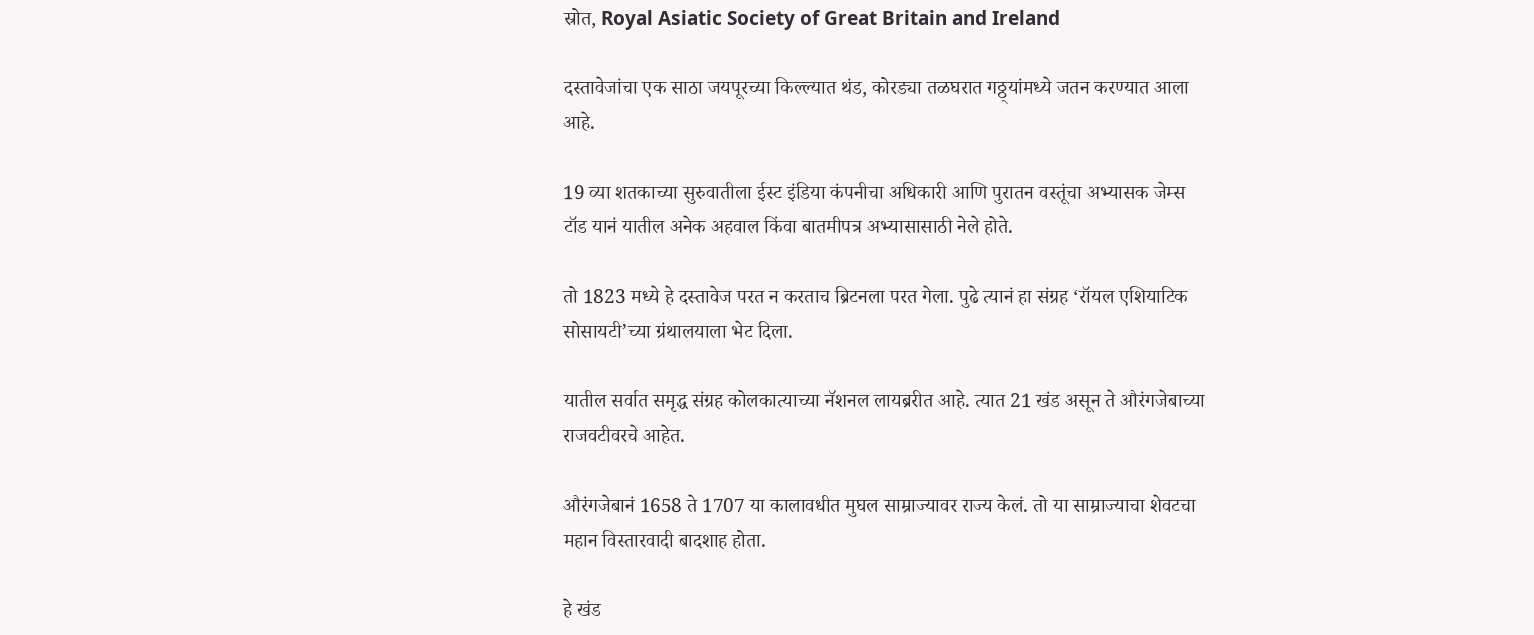स्रोत, Royal Asiatic Society of Great Britain and Ireland

दस्तावेजांचा एक साठा जयपूरच्या किल्ल्यात थंड, कोरड्या तळघरात गठ्ठ्यांमध्ये जतन करण्यात आला आहे.

19 व्या शतकाच्या सुरुवातीला ईस्ट इंडिया कंपनीचा अधिकारी आणि पुरातन वस्तूंचा अभ्यासक जेम्स टॉड यानं यातील अनेक अहवाल किंवा बातमीपत्र अभ्यासासाठी नेले होते.

तो 1823 मध्ये हे दस्तावेज परत न करताच ब्रिटनला परत गेला. पुढे त्यानं हा संग्रह ‘रॉयल एशियाटिक सोसायटी’च्या ग्रंथालयाला भेट दिला.

यातील सर्वात समृद्ध संग्रह कोलकात्याच्या नॅशनल लायब्ररीत आहे. त्यात 21 खंड असून ते औरंगजेबाच्या राजवटीवरचे आहेत.

औरंगजेबानं 1658 ते 1707 या कालावधीत मुघल साम्राज्यावर राज्य केलं. तो या साम्राज्याचा शेवटचा महान विस्तारवादी बादशाह होता.

हे खंड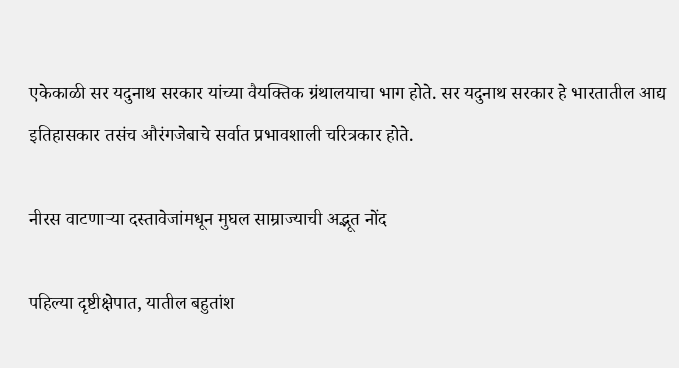एकेकाळी सर यदुनाथ सरकार यांच्या वैयक्तिक ग्रंथालयाचा भाग होते. सर यदुनाथ सरकार हे भारतातील आद्य इतिहासकार तसंच औरंगजेबाचे सर्वात प्रभावशाली चरित्रकार होते.

नीरस वाटणाऱ्या दस्तावेजांमधून मुघल साम्राज्याची अद्भूत नोंद

पहिल्या दृष्टीक्षेपात, यातील बहुतांश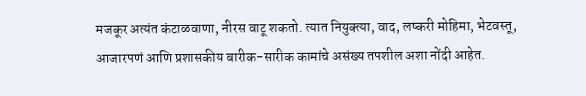मजकूर अत्यंत कंटाळवाणा, नीरस वाटू शकतो. त्यात नियुक्त्या, वाद, लष्करी मोहिमा, भेटवस्तू, आजारपणं आणि प्रशासकीय बारीक-सारीक कामांचे असंख्य तपशील अशा नोंदी आहेत.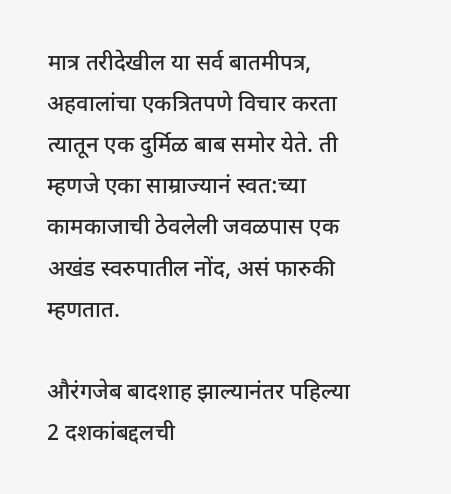मात्र तरीदेखील या सर्व बातमीपत्र, अहवालांचा एकत्रितपणे विचार करता त्यातून एक दुर्मिळ बाब समोर येते. ती म्हणजे एका साम्राज्यानं स्वत:च्या कामकाजाची ठेवलेली जवळपास एक अखंड स्वरुपातील नोंद, असं फारुकी म्हणतात.

औरंगजेब बादशाह झाल्यानंतर पहिल्या 2 दशकांबद्दलची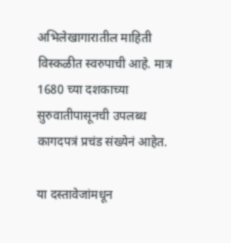अभिलेखागारातील माहिती विस्कळीत स्वरुपाची आहे. मात्र 1680 च्या दशकाच्या सुरुवातीपासूनची उपलब्ध कागदपत्रं प्रचंड संख्येनं आहेत.

या दस्तावेजांमधून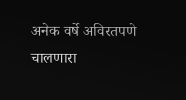अनेक वर्षे अविरतपणे चालणारा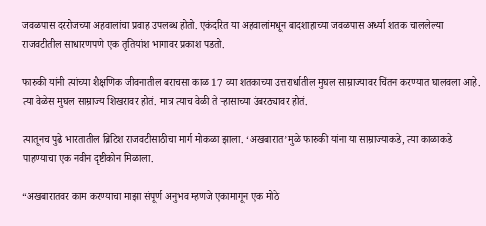जवळपास दररोजच्या अहवालांचा प्रवाह उपलब्ध होतो. एकंदरित या अहवालांमधून बादशाहाच्या जवळपास अर्ध्या शतक चाललेल्या राजवटीतील साधारणपणे एक तृतियांश भागावर प्रकाश पडतो.

फारुकी यांनी त्यांच्या शैक्षणिक जीवनातील बराचसा काळ 17 व्या शतकाच्या उत्तरार्धातील मुघल साम्राज्यावर चिंतन करण्यात घालवला आहे. त्या वेळेस मुघल साम्राज्य शिखरावर होतं. मात्र त्याच वेळी ते ऱ्हासाच्या उंबरठ्यावर होतं.

त्यातूनच पुढे भारतातील ब्रिटिश राजवटीसाठीचा मार्ग मोकळा झाला. ‘अखबारात’मुळे फारुकी यांना या साम्राज्याकडे, त्या काळाकडे पाहण्याचा एक नवीन दृष्टीकोन मिळाला.

“अखबारातवर काम करण्याचा माझा संपूर्ण अनुभव म्हणजे एकामागून एक मोठे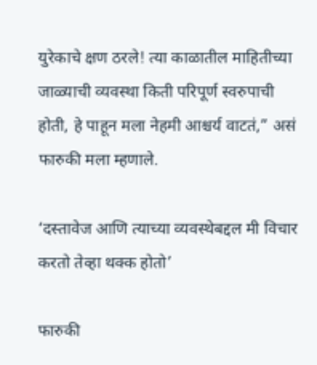युरेकाचे क्षण ठरले! त्या काळातील माहितीच्या जाळ्याची व्यवस्था किती परिपूर्ण स्वरुपाची होती, हे पाहून मला नेहमी आश्चर्य वाटतं,” असं फारुकी मला म्हणाले.

‘दस्तावेज आणि त्याच्या व्यवस्थेबद्दल मी विचार करतो तेव्हा थक्क होतो’

फारुकी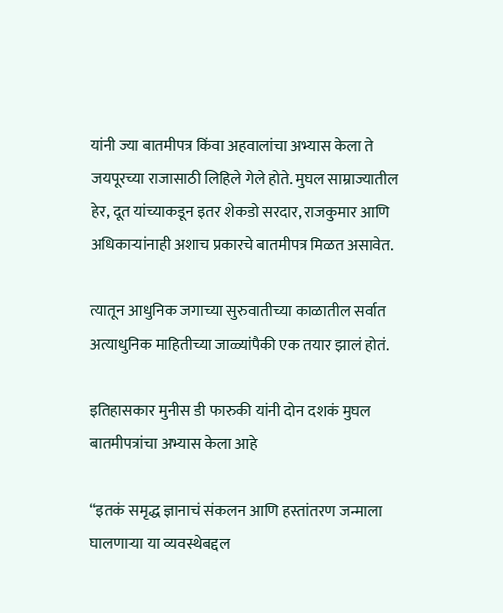यांनी ज्या बातमीपत्र किंवा अहवालांचा अभ्यास केला ते जयपूरच्या राजासाठी लिहिले गेले होते. मुघल साम्राज्यातील हेर, दूत यांच्याकडून इतर शेकडो सरदार, राजकुमार आणि अधिकाऱ्यांनाही अशाच प्रकारचे बातमीपत्र मिळत असावेत.

त्यातून आधुनिक जगाच्या सुरुवातीच्या काळातील सर्वात अत्याधुनिक माहितीच्या जाळ्यांपैकी एक तयार झालं होतं.

इतिहासकार मुनीस डी फारुकी यांनी दोन दशकं मुघल बातमीपत्रांचा अभ्यास केला आहे

“इतकं समृद्ध ज्ञानाचं संकलन आणि हस्तांतरण जन्माला घालणाऱ्या या व्यवस्थेबद्दल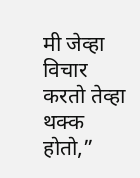मी जेव्हा विचार करतो तेव्हा थक्क होतो,”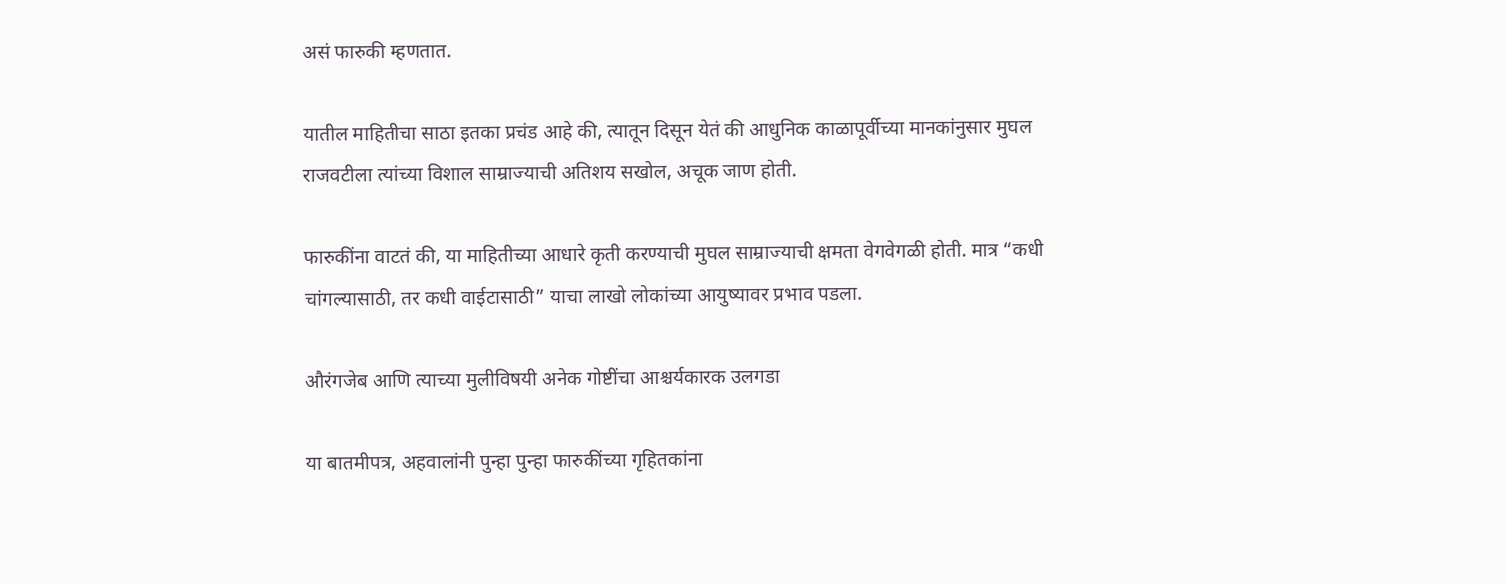असं फारुकी म्हणतात.

यातील माहितीचा साठा इतका प्रचंड आहे की, त्यातून दिसून येतं की आधुनिक काळापूर्वीच्या मानकांनुसार मुघल राजवटीला त्यांच्या विशाल साम्राज्याची अतिशय सखोल, अचूक जाण होती.

फारुकींना वाटतं की, या माहितीच्या आधारे कृती करण्याची मुघल साम्राज्याची क्षमता वेगवेगळी होती. मात्र “कधी चांगल्यासाठी, तर कधी वाईटासाठी” याचा लाखो लोकांच्या आयुष्यावर प्रभाव पडला.

औरंगजेब आणि त्याच्या मुलीविषयी अनेक गोष्टींचा आश्चर्यकारक उलगडा

या बातमीपत्र, अहवालांनी पुन्हा पुन्हा फारुकींच्या गृहितकांना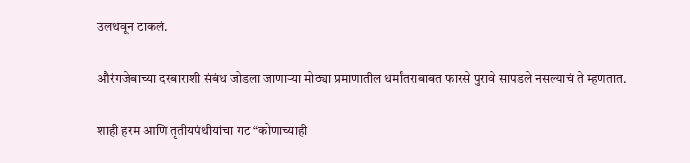उलथवून टाकलं.

औरंगजेबाच्या दरबाराशी संबंध जोडला जाणाऱ्या मोठ्या प्रमाणातील धर्मांतराबाबत फारसे पुरावे सापडले नसल्याचं ते म्हणतात.

शाही हरम आणि तृतीयपंथीयांचा गट “कोणाच्याही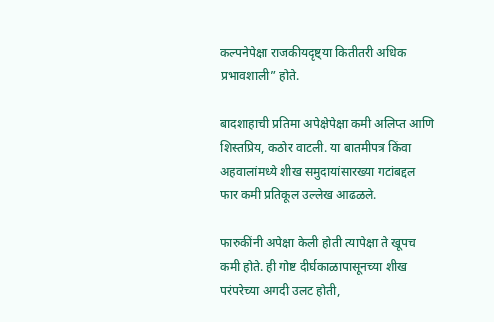कल्पनेपेक्षा राजकीयदृष्ट्या कितीतरी अधिक प्रभावशाली” होते.

बादशाहाची प्रतिमा अपेक्षेपेक्षा कमी अलिप्त आणि शिस्तप्रिय, कठोर वाटली. या बातमीपत्र किंवा अहवालांमध्ये शीख समुदायांसारख्या गटांबद्दल फार कमी प्रतिकूल उल्लेख आढळले.

फारुकींनी अपेक्षा केली होती त्यापेक्षा ते खूपच कमी होते. ही गोष्ट दीर्घकाळापासूनच्या शीख परंपरेच्या अगदी उलट होती,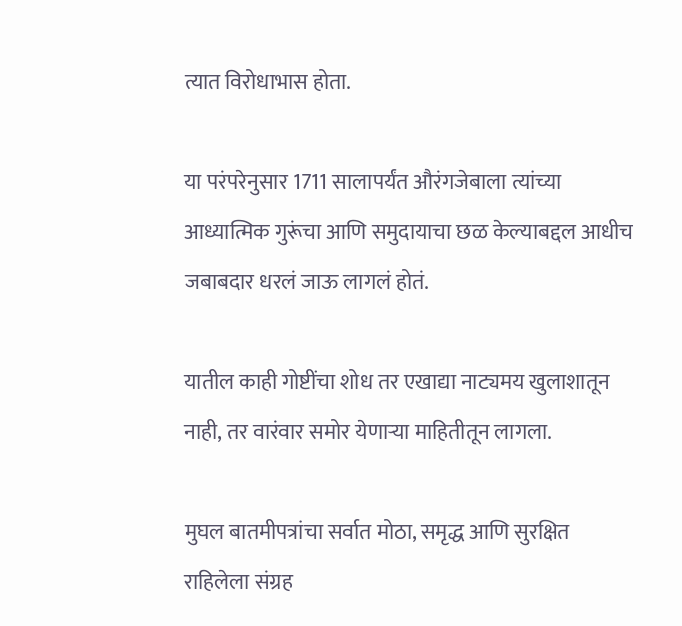त्यात विरोधाभास होता.

या परंपरेनुसार 1711 सालापर्यंत औरंगजेबाला त्यांच्या आध्यात्मिक गुरूंचा आणि समुदायाचा छळ केल्याबद्दल आधीच जबाबदार धरलं जाऊ लागलं होतं.

यातील काही गोष्टींचा शोध तर एखाद्या नाट्यमय खुलाशातून नाही, तर वारंवार समोर येणाऱ्या माहितीतून लागला.

मुघल बातमीपत्रांचा सर्वात मोठा, समृद्ध आणि सुरक्षित राहिलेला संग्रह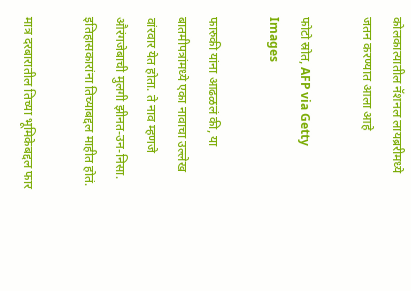कोलकात्यातील नॅशनल लायब्ररीमध्ये जतन करण्यात आला आहे

फोटो स्रोत, AFP via Getty Images

फारुकी यांना आढळलं की, या बातमीपत्रांमध्ये एका नावाचा उल्लेख वांरवार येत होता. ते नाव म्हणजे औरंगजेबाची मुलगी झीनत-उन-निसा. इतिहासकारांना तिच्याबद्दल माहीत होतं.

मात्र दरबारातील तिच्या भूमिकेबद्दल फार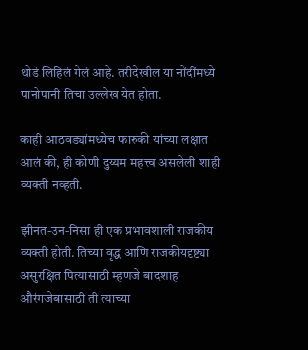थोडं लिहिलं गेलं आहे. तरीदेखील या नोंदींमध्ये पानोपानी तिचा उल्लेख येत होता.

काही आठवड्यांमध्येच फारुकी यांच्या लक्षात आलं की, ही कोणी दुय्यम महत्त्व असलेली शाही व्यक्ती नव्हती.

झीनत-उन-निसा ही एक प्रभावशाली राजकीय व्यक्ती होती. तिच्या वृद्ध आणि राजकीयदृष्ट्या असुरक्षित पित्यासाठी म्हणजे बादशाह औरंगजेबासाठी ती त्याच्या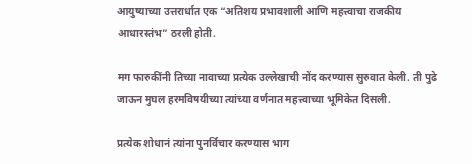आयुष्याच्या उत्तरार्धात एक “अतिशय प्रभावशाली आणि महत्त्वाचा राजकीय आधारस्तंभ” ठरली होती.

मग फारुकींनी तिच्या नावाच्या प्रत्येक उल्लेखाची नोंद करण्यास सुरुवात केली. ती पुढे जाऊन मुघल हरमविषयीच्या त्यांच्या वर्णनात महत्त्वाच्या भूमिकेत दिसली.

प्रत्येक शोधानं त्यांना पुनर्विचार करण्यास भाग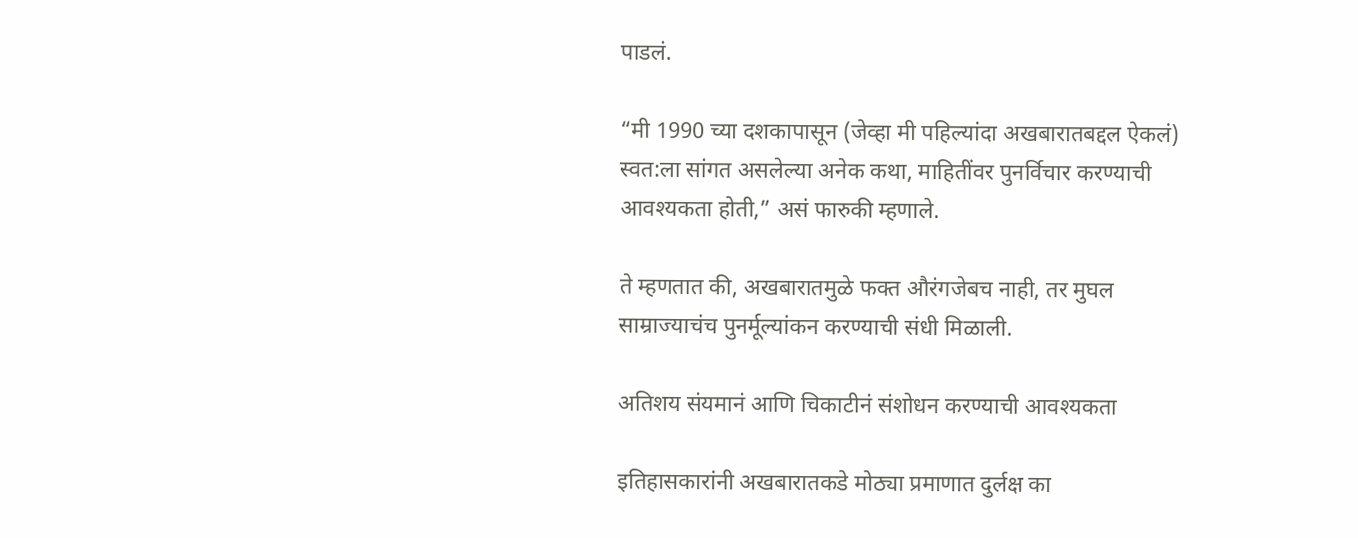पाडलं.

“मी 1990 च्या दशकापासून (जेव्हा मी पहिल्यांदा अखबारातबद्दल ऐकलं) स्वत:ला सांगत असलेल्या अनेक कथा, माहितींवर पुनर्विचार करण्याची आवश्यकता होती,” असं फारुकी म्हणाले.

ते म्हणतात की, अखबारातमुळे फक्त औरंगजेबच नाही, तर मुघल साम्राज्याचंच पुनर्मूल्यांकन करण्याची संधी मिळाली.

अतिशय संयमानं आणि चिकाटीनं संशोधन करण्याची आवश्यकता

इतिहासकारांनी अखबारातकडे मोठ्या प्रमाणात दुर्लक्ष का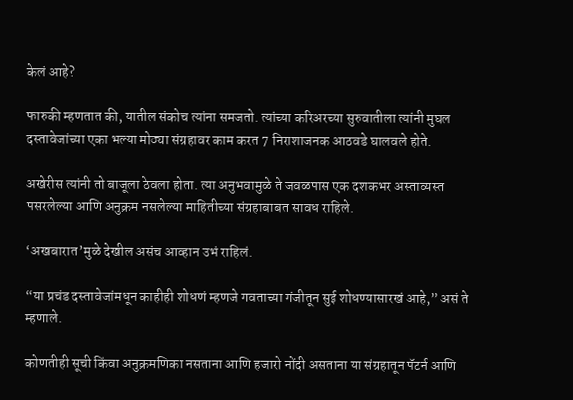केलं आहे?

फारुकी म्हणतात की, यातील संकोच त्यांना समजतो. त्यांच्या करिअरच्या सुरुवातीला त्यांनी मुघल दस्तावेजांच्या एका भल्या मोठ्या संग्रहावर काम करत 7 निराशाजनक आठवडे घालवले होते.

अखेरीस त्यांनी तो बाजूला ठेवला होता. त्या अनुभवामुळे ते जवळपास एक दशकभर अस्ताव्यस्त पसरलेल्या आणि अनुक्रम नसलेल्या माहितीच्या संग्रहाबाबत सावध राहिले.

‘अखबारात’मुळे देखील असंच आव्हान उभं राहिलं.

“या प्रचंड दस्तावेजांमधून काहीही शोधणं म्हणजे गवताच्या गंजीतून सुई शोधण्यासारखं आहे,” असं ते म्हणाले.

कोणतीही सूची किंवा अनुक्रमणिका नसताना आणि हजारो नोंदी असताना या संग्रहातून पॅटर्न आणि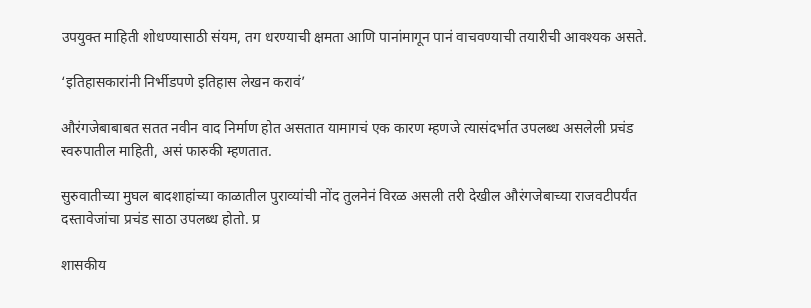उपयुक्त माहिती शोधण्यासाठी संयम, तग धरण्याची क्षमता आणि पानांमागून पानं वाचवण्याची तयारीची आवश्यक असते.

‘इतिहासकारांनी निर्भीडपणे इतिहास लेखन करावं’

औरंगजेबाबाबत सतत नवीन वाद निर्माण होत असतात यामागचं एक कारण म्हणजे त्यासंदर्भात उपलब्ध असलेली प्रचंड स्वरुपातील माहिती, असं फारुकी म्हणतात.

सुरुवातीच्या मुघल बादशाहांच्या काळातील पुराव्यांची नोंद तुलनेनं विरळ असली तरी देखील औरंगजेबाच्या राजवटीपर्यंत दस्तावेजांचा प्रचंड साठा उपलब्ध होतो. प्र

शासकीय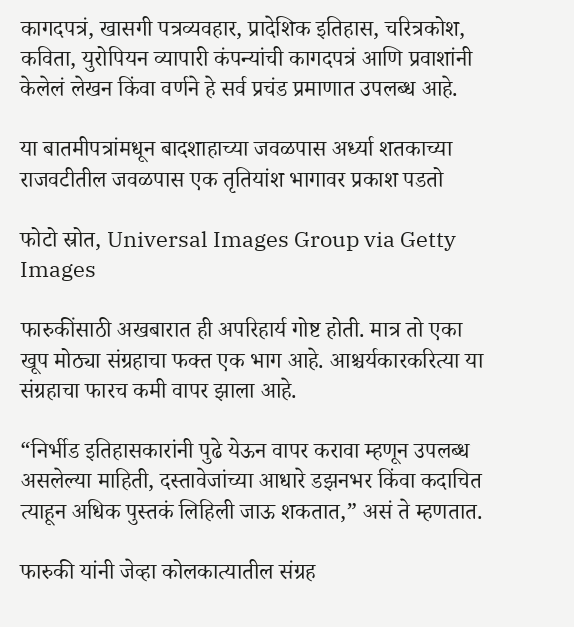कागदपत्रं, खासगी पत्रव्यवहार, प्रादेशिक इतिहास, चरित्रकोश, कविता, युरोपियन व्यापारी कंपन्यांची कागदपत्रं आणि प्रवाशांनी केलेलं लेखन किंवा वर्णने हे सर्व प्रचंड प्रमाणात उपलब्ध आहे.

या बातमीपत्रांमधून बादशाहाच्या जवळपास अर्ध्या शतकाच्या राजवटीतील जवळपास एक तृतियांश भागावर प्रकाश पडतो

फोटो स्रोत, Universal Images Group via Getty Images

फारुकींसाठी अखबारात ही अपरिहार्य गोष्ट होती. मात्र तो एका खूप मोठ्या संग्रहाचा फक्त एक भाग आहे. आश्चर्यकारकरित्या या संग्रहाचा फारच कमी वापर झाला आहे.

“निर्भीड इतिहासकारांनी पुढे येऊन वापर करावा म्हणून उपलब्ध असलेल्या माहिती, दस्तावेजांच्या आधारे डझनभर किंवा कदाचित त्याहून अधिक पुस्तकं लिहिली जाऊ शकतात,” असं ते म्हणतात.

फारुकी यांनी जेव्हा कोलकात्यातील संग्रह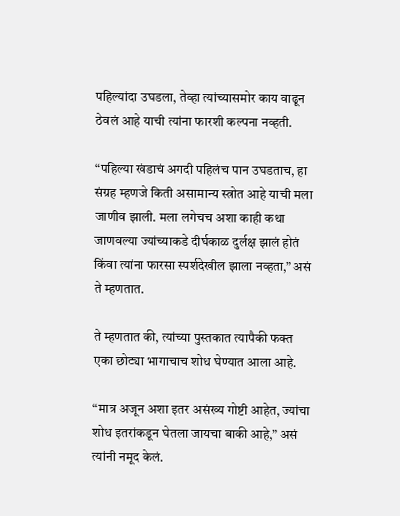पहिल्यांदा उघडला, तेव्हा त्यांच्यासमोर काय वाढून ठेवलं आहे याची त्यांना फारशी कल्पना नव्हती.

“पहिल्या खंडाचं अगदी पहिलंच पान उघडताच, हा संग्रह म्हणजे किती असामान्य स्त्रोत आहे याची मला जाणीव झाली. मला लगेचच अशा काही कथा जाणवल्या ज्यांच्याकडे दीर्घकाळ दुर्लक्ष झालं होतं किंवा त्यांना फारसा स्पर्शदेखील झाला नव्हता,” असं ते म्हणतात.

ते म्हणतात की, त्यांच्या पुस्तकात त्यापैकी फक्त एका छोट्या भागाचाच शोध घेण्यात आला आहे.

“मात्र अजून अशा इतर असंख्य गोष्टी आहेत, ज्यांचा शोध इतरांकडून घेतला जायचा बाकी आहे,” असं त्यांनी नमूद केलं.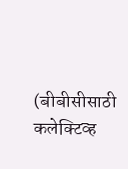(बीबीसीसाठी कलेक्टिव्ह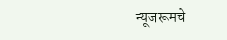न्यूजरूमचे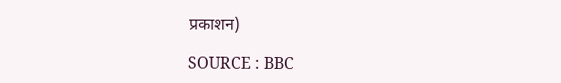प्रकाशन)

SOURCE : BBC